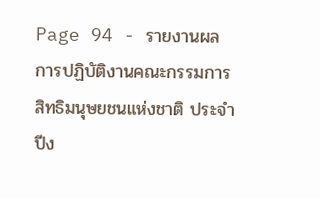Page 94 - รายงานผลการปฏิบัติงานคณะกรรมการสิทธิมนุษยชนแห่งชาติ ประจำปีง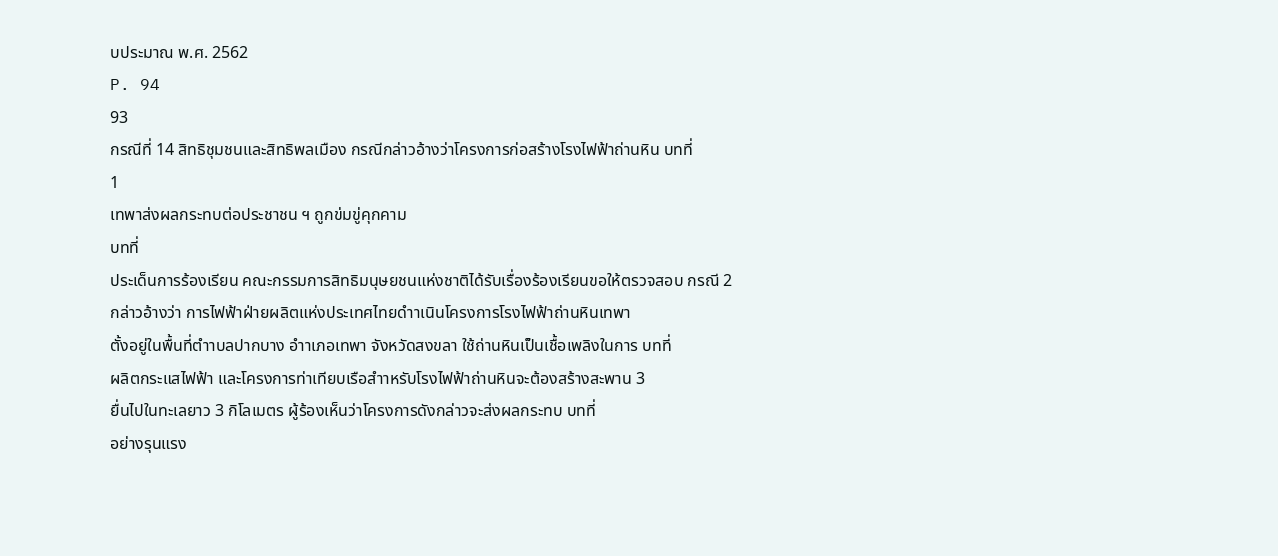บประมาณ พ.ศ. 2562
P. 94
93
กรณีที่ 14 สิทธิชุมชนและสิทธิพลเมือง กรณีกล่าวอ้างว่าโครงการก่อสร้างโรงไฟฟ้าถ่านหิน บทที่
1
เทพาส่งผลกระทบต่อประชาชน ฯ ถูกข่มขู่คุกคาม
บทที่
ประเด็นการร้องเรียน คณะกรรมการสิทธิมนุษยชนแห่งชาติได้รับเรื่องร้องเรียนขอให้ตรวจสอบ กรณี 2
กล่าวอ้างว่า การไฟฟ้าฝ่ายผลิตแห่งประเทศไทยดำาเนินโครงการโรงไฟฟ้าถ่านหินเทพา
ตั้งอยู่ในพื้นที่ตำาบลปากบาง อำาเภอเทพา จังหวัดสงขลา ใช้ถ่านหินเป็นเชื้อเพลิงในการ บทที่
ผลิตกระแสไฟฟ้า และโครงการท่าเทียบเรือสำาหรับโรงไฟฟ้าถ่านหินจะต้องสร้างสะพาน 3
ยื่นไปในทะเลยาว 3 กิโลเมตร ผู้ร้องเห็นว่าโครงการดังกล่าวจะส่งผลกระทบ บทที่
อย่างรุนแรง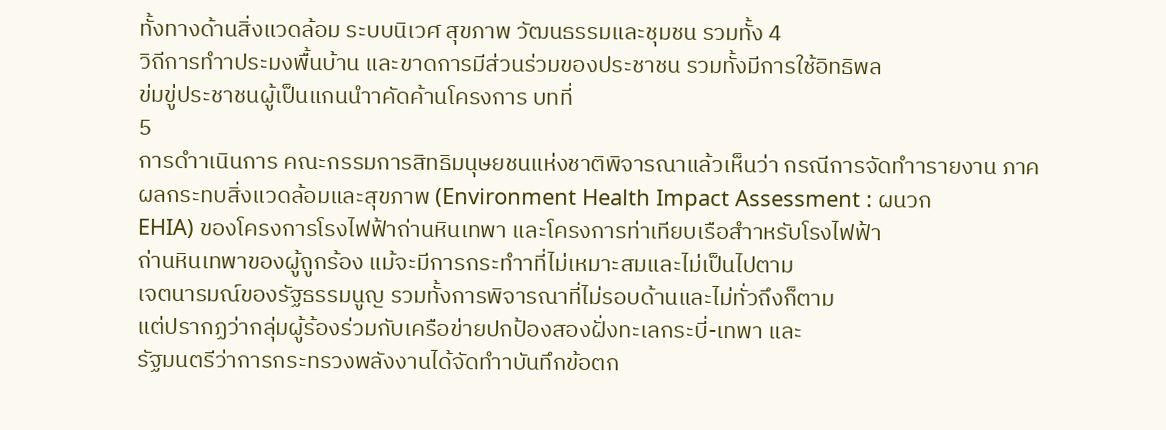ทั้งทางด้านสิ่งแวดล้อม ระบบนิเวศ สุขภาพ วัฒนธรรมและชุมชน รวมทั้ง 4
วิถีการทำาประมงพื้นบ้าน และขาดการมีส่วนร่วมของประชาชน รวมทั้งมีการใช้อิทธิพล
ข่มขู่ประชาชนผู้เป็นแกนนำาคัดค้านโครงการ บทที่
5
การดำาเนินการ คณะกรรมการสิทธิมนุษยชนแห่งชาติพิจารณาแล้วเห็นว่า กรณีการจัดทำารายงาน ภาค
ผลกระทบสิ่งแวดล้อมและสุขภาพ (Environment Health Impact Assessment : ผนวก
EHIA) ของโครงการโรงไฟฟ้าถ่านหินเทพา และโครงการท่าเทียบเรือสำาหรับโรงไฟฟ้า
ถ่านหินเทพาของผู้ถูกร้อง แม้จะมีการกระทำาที่ไม่เหมาะสมและไม่เป็นไปตาม
เจตนารมณ์ของรัฐธรรมนูญ รวมทั้งการพิจารณาที่ไม่รอบด้านและไม่ทั่วถึงก็ตาม
แต่ปรากฏว่ากลุ่มผู้ร้องร่วมกับเครือข่ายปกป้องสองฝั่งทะเลกระบี่-เทพา และ
รัฐมนตรีว่าการกระทรวงพลังงานได้จัดทำาบันทึกข้อตก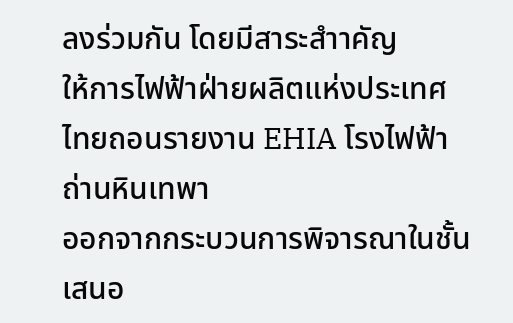ลงร่วมกัน โดยมีสาระสำาคัญ
ให้การไฟฟ้าฝ่ายผลิตแห่งประเทศไทยถอนรายงาน EHIA โรงไฟฟ้าถ่านหินเทพา
ออกจากกระบวนการพิจารณาในชั้นเสนอ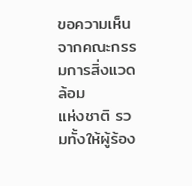ขอความเห็นจากคณะกรรมการสิ่งแวดล้อม
แห่งชาติ รวมทั้งให้ผู้ร้อง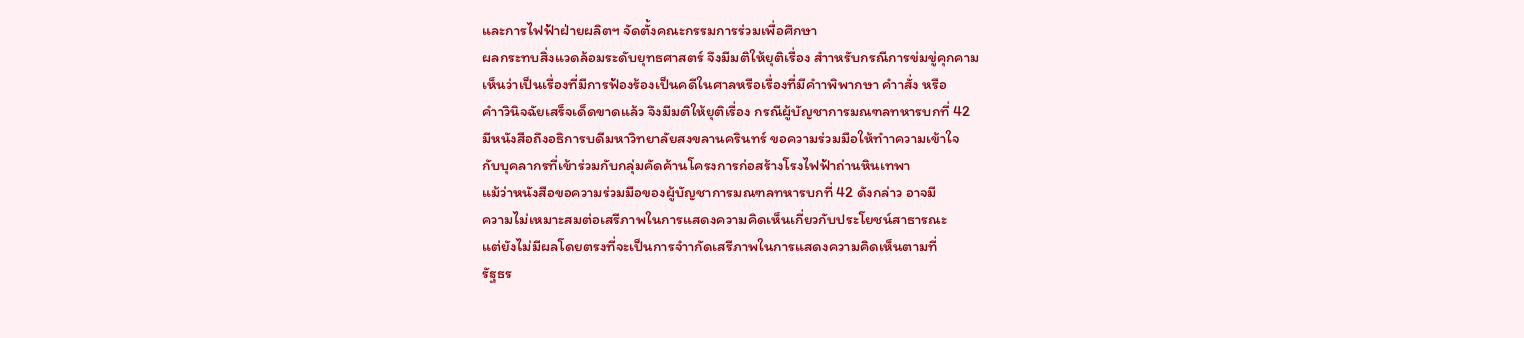และการไฟฟ้าฝ่ายผลิตฯ จัดตั้งคณะกรรมการร่วมเพื่อศึกษา
ผลกระทบสิ่งแวดล้อมระดับยุทธศาสตร์ จึงมีมติให้ยุติเรื่อง สำาหรับกรณีการข่มขู่คุกคาม
เห็นว่าเป็นเรื่องที่มีการฟ้องร้องเป็นคดีในศาลหรือเรื่องที่มีคำาพิพากษา คำาสั่ง หรือ
คำาวินิจฉัยเสร็จเด็ดขาดแล้ว จึงมีมติให้ยุติเรื่อง กรณีผู้บัญชาการมณฑลทหารบกที่ 42
มีหนังสือถึงอธิการบดีมหาวิทยาลัยสงขลานครินทร์ ขอความร่วมมือให้ทำาความเข้าใจ
กับบุคลากรที่เข้าร่วมกับกลุ่มคัดค้านโครงการก่อสร้างโรงไฟฟ้าถ่านหินเทพา
แม้ว่าหนังสือขอความร่วมมือของผู้บัญชาการมณฑลทหารบกที่ 42 ดังกล่าว อาจมี
ความไม่เหมาะสมต่อเสรีภาพในการแสดงความคิดเห็นเกี่ยวกับประโยชน์สาธารณะ
แต่ยังไม่มีผลโดยตรงที่จะเป็นการจำากัดเสรีภาพในการแสดงความคิดเห็นตามที่
รัฐธร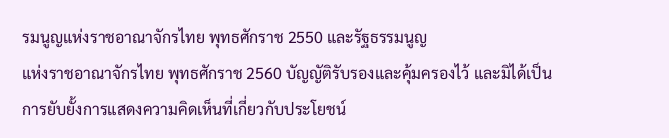รมนูญแห่งราชอาณาจักรไทย พุทธศักราช 2550 และรัฐธรรมนูญ
แห่งราชอาณาจักรไทย พุทธศักราช 2560 บัญญัติรับรองและคุ้มครองไว้ และมิได้เป็น
การยับยั้งการแสดงความคิดเห็นที่เกี่ยวกับประโยชน์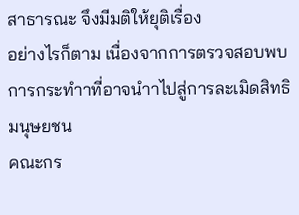สาธารณะ จึงมีมติให้ยุติเรื่อง
อย่างไรก็ตาม เนื่องจากการตรวจสอบพบการกระทำาที่อาจนำาไปสู่การละเมิดสิทธิมนุษยชน
คณะกร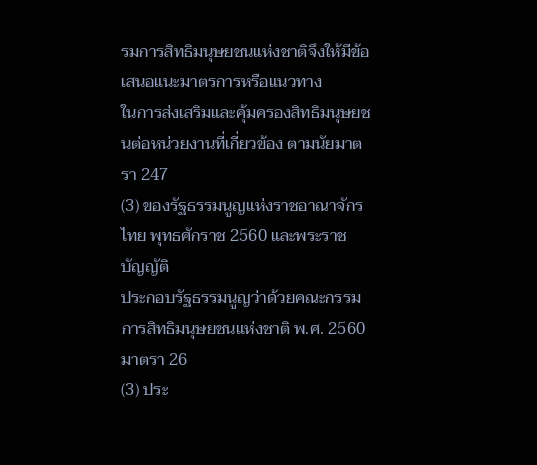รมการสิทธิมนุษยชนแห่งชาติจึงให้มีข้อเสนอแนะมาตรการหรือแนวทาง
ในการส่งเสริมและคุ้มครองสิทธิมนุษยชนต่อหน่วยงานที่เกี่ยวข้อง ตามนัยมาตรา 247
(3) ของรัฐธรรมนูญแห่งราชอาณาจักรไทย พุทธศักราช 2560 และพระราชบัญญัติ
ประกอบรัฐธรรมนูญว่าด้วยคณะกรรมการสิทธิมนุษยชนแห่งชาติ พ.ศ. 2560 มาตรา 26
(3) ประ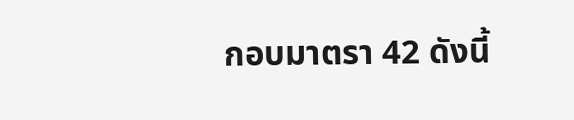กอบมาตรา 42 ดังนี้